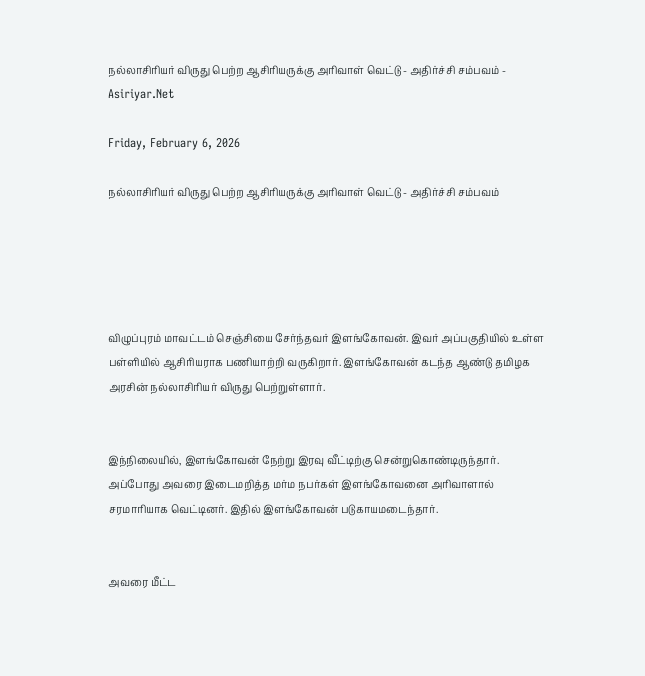நல்லாசிரியர் விருது பெற்ற ஆசிரியருக்கு அரிவாள் வெட்டு - அதிர்ச்சி சம்பவம் - Asiriyar.Net

Friday, February 6, 2026

நல்லாசிரியர் விருது பெற்ற ஆசிரியருக்கு அரிவாள் வெட்டு - அதிர்ச்சி சம்பவம்





விழுப்புரம் மாவட்டம் செஞ்சியை சேர்ந்தவர் இளங்கோவன். இவர் அப்பகுதியில் உள்ள பள்ளியில் ஆசிரியராக பணியாற்றி வருகிறார். இளங்கோவன் கடந்த ஆண்டு தமிழக அரசின் நல்லாசிரியர் விருது பெற்றுள்ளார்.


இந்நிலையில், இளங்கோவன் நேற்று இரவு வீட்டிற்கு சென்றுகொண்டிருந்தார். அப்போது அவரை இடைமறித்த மர்ம நபர்கள் இளங்கோவனை அரிவாளால் சரமாரியாக வெட்டினர். இதில் இளங்கோவன் படுகாயமடைந்தார்.


அவரை மீட்ட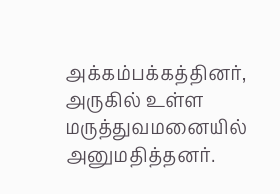அக்கம்பக்கத்தினர், அருகில் உள்ள மருத்துவமனையில் அனுமதித்தனர்.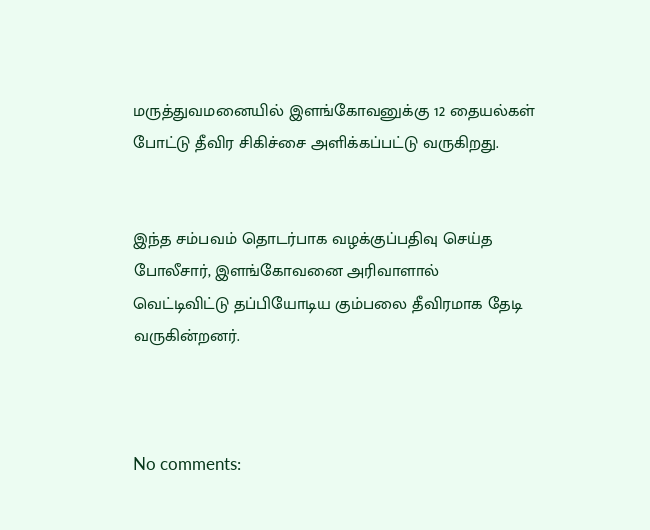மருத்துவமனையில் இளங்கோவனுக்கு 12 தையல்கள் போட்டு தீவிர சிகிச்சை அளிக்கப்பட்டு வருகிறது.


இந்த சம்பவம் தொடர்பாக வழக்குப்பதிவு செய்த போலீசார், இளங்கோவனை அரிவாளால் வெட்டிவிட்டு தப்பியோடிய கும்பலை தீவிரமாக தேடி வருகின்றனர்.



No comments: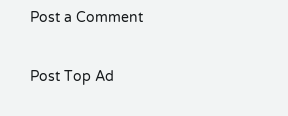Post a Comment

Post Top Ad